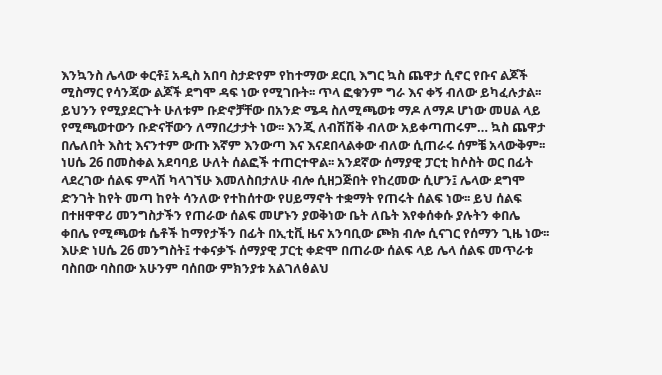እንኳንስ ሌላው ቀርቶ፤ አዲስ አበባ ስታድየም የከተማው ደርቢ እግር ኳስ ጨዋታ ሲኖር የቡና ልጆች ሚስማር የሳንጃው ልጆች ደግሞ ዳፍ ነው የሚገቡት፡፡ ጥላ ፎቁንም ግራ እና ቀኝ ብለው ይካፈሉታል፡፡
ይህንን የሚያደርጉት ሁለቱም ቡድኖቻቸው በአንድ ሜዳ ስለሚጫወቱ ማዶ ለማዶ ሆነው መሀል ላይ የሚጫወተውን ቡድናቸውን ለማበረታታት ነው፡፡ እንጂ ለብሽሽቅ ብለው አይቀጣጠሩም… ኳስ ጨዋታ በሌለበት እስቲ እናንተም ውጡ እኛም እንውጣ እና እናደበላልቀው ብለው ሲጠራሩ ሰምቼ አላውቅም፡፡
ነሀሴ 26 በመስቀል አደባባይ ሁለት ሰልፎች ተጠርተዋል፡፡ አንደኛው ሰማያዊ ፓርቲ ከሶስት ወር በፊት ላደረገው ሰልፍ ምላሽ ካላገኘሁ እመለስበታለሁ ብሎ ሲዘጋጅበት የከረመው ሲሆን፤ ሌላው ደግሞ ድንገት ከየት መጣ ከየት ሳንለው የተከሰተው የሀይማኖት ተቋማት የጠሩት ሰልፍ ነው፡፡ ይህ ሰልፍ በተዘዋዋሪ መንግስታችን የጠራው ሰልፍ መሆኑን ያወቅነው ቤት ለቤት እየቀሰቀሱ ያሉትን ቀበሌ ቀበሌ የሚጫወቱ ሴቶች ከማየታችን በፊት በኢቲቪ ዜና አንባቢው ጮክ ብሎ ሲናገር የሰማን ጊዜ ነው፡፡
እሁድ ነሀሴ 26 መንግስት፤ ተቀናቃኙ ሰማያዊ ፓርቲ ቀድሞ በጠራው ሰልፍ ላይ ሌላ ሰልፍ መጥራቱ ባስበው ባስበው አሁንም ባሰበው ምክንያቱ አልገለፅልህ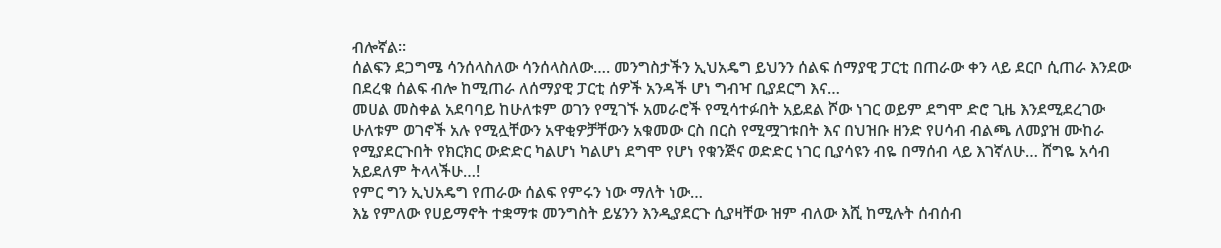ብሎኛል፡፡
ሰልፍን ደጋግሜ ሳንሰላስለው ሳንሰላስለው…. መንግስታችን ኢህአዴግ ይህንን ሰልፍ ሰማያዊ ፓርቲ በጠራው ቀን ላይ ደርቦ ሲጠራ እንደው በደረቁ ሰልፍ ብሎ ከሚጠራ ለሰማያዊ ፓርቲ ሰዎች አንዳች ሆነ ግብዣ ቢያደርግ እና…
መሀል መስቀል አደባባይ ከሁለቱም ወገን የሚገኙ አመራሮች የሚሳተፉበት አይደል ሾው ነገር ወይም ደግሞ ድሮ ጊዜ እንደሚደረገው ሁለቱም ወገኖች አሉ የሚሏቸውን አዋቂዎቻቸውን አቁመው ርስ በርስ የሚሟገቱበት እና በህዝቡ ዘንድ የሀሳብ ብልጫ ለመያዝ ሙከራ የሚያደርጉበት የክርክር ውድድር ካልሆነ ካልሆነ ደግሞ የሆነ የቁንጅና ወድድር ነገር ቢያሳዩን ብዬ በማሰብ ላይ እገኛለሁ… ሸግዬ አሳብ አይደለም ትላላችሁ…!
የምር ግን ኢህአዴግ የጠራው ሰልፍ የምሩን ነው ማለት ነው…
እኔ የምለው የሀይማኖት ተቋማቱ መንግስት ይሄንን እንዲያደርጉ ሲያዛቸው ዝም ብለው እሺ ከሚሉት ሰብሰብ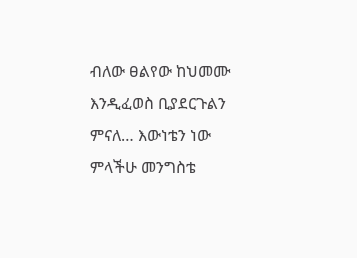ብለው ፀልየው ከህመሙ እንዲፈወስ ቢያደርጉልን ምናለ… እውነቴን ነው ምላችሁ መንግስቴ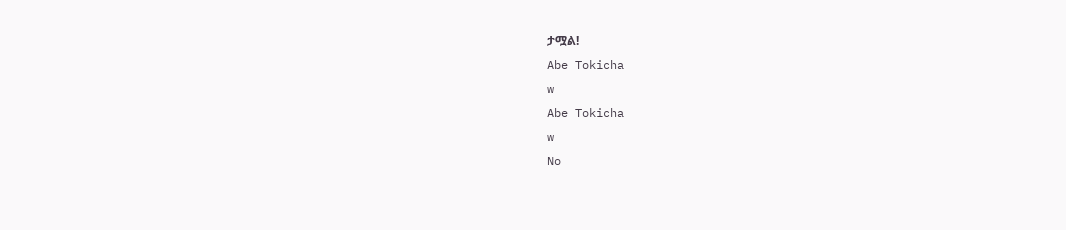ታሟል!
Abe Tokicha
w
Abe Tokicha
w
No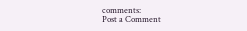comments:
Post a Comment